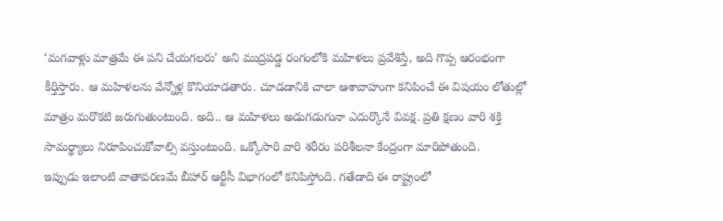‘మగవాళ్లు మాత్రమే ఈ పని చేయగలరు’ అని ముద్రపడ్డ రంగంలోకి మహిళలు ప్రవేశిస్తే, అది గొప్ప ఆరంభంగా కీర్తిస్తారు. ఆ మహిళలను వేన్నోళ్ల కొనియాడతారు. చూడడానికి చాలా ఆశావాహంగా కనిపించే ఈ విషయం లోతుల్లో మాత్రం మరొకటి జరుగుతుంటుంది. అది.. ఆ మహిళలు అడుగడుగునా ఎదుర్కొనే వివక్ష. ప్రతి క్షణం వారి శక్తి సామర్థ్యాలు నిరూపించుకోవాల్సి వస్తుంటుంది. ఒక్కోసారి వారి శరీరం పరిశీలనా కేంద్రంగా మారిపోతుంది.
ఇప్పుడు ఇలాంటి వాతావరణమే బీహార్ ఆర్టీసీ విభాగంలో కనిపిస్తోంది. గతేడాది ఈ రాష్ట్రంలో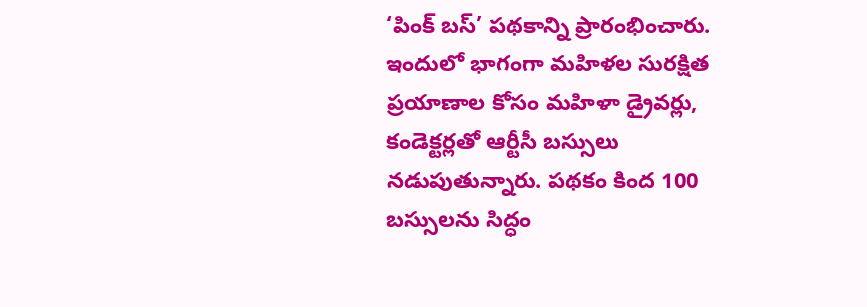‘పింక్ బస్’ పథకాన్ని ప్రారంభించారు. ఇందులో భాగంగా మహిళల సురక్షిత ప్రయాణాల కోసం మహిళా డ్రైవర్లు, కండెక్టర్లతో ఆర్టీసీ బస్సులు నడుపుతున్నారు. పథకం కింద 100 బస్సులను సిద్ధం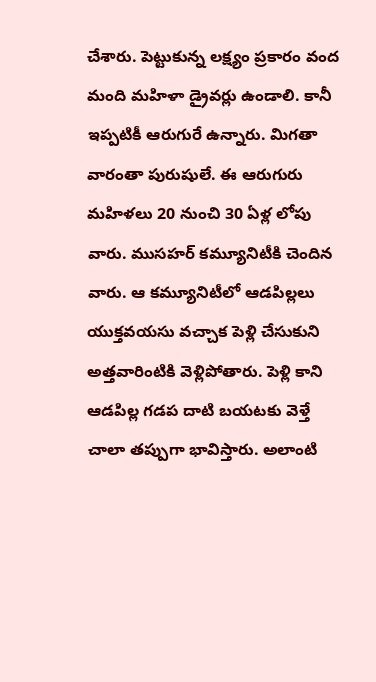చేశారు. పెట్టుకున్న లక్ష్యం ప్రకారం వంద మంది మహిళా డ్రైవర్లు ఉండాలి. కానీ ఇప్పటికీ ఆరుగురే ఉన్నారు. మిగతా వారంతా పురుషులే. ఈ ఆరుగురు మహిళలు 20 నుంచి 30 ఏళ్ల లోపు వారు. ముసహర్ కమ్యూనిటీకి చెందిన వారు. ఆ కమ్యూనిటీలో ఆడపిల్లలు యుక్తవయసు వచ్చాక పెళ్లి చేసుకుని అత్తవారింటికి వెళ్లిపోతారు. పెళ్లి కాని ఆడపిల్ల గడప దాటి బయటకు వెళ్తే చాలా తప్పుగా భావిస్తారు. అలాంటి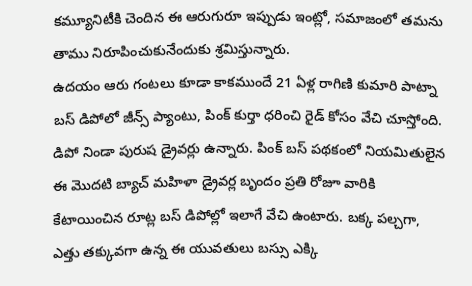కమ్యూనిటీకి చెందిన ఈ ఆరుగురూ ఇప్పుడు ఇంట్లో, సమాజంలో తమను తాము నిరూపించుకునేందుకు శ్రమిస్తున్నారు.
ఉదయం ఆరు గంటలు కూడా కాకముందే 21 ఏళ్ల రాగిణి కుమారి పాట్నా బస్ డిపోలో జీన్స్ ప్యాంటు, పింక్ కుర్తా ధరించి రైడ్ కోసం వేచి చూస్తోంది. డిపో నిండా పురుష డ్రైవర్లు ఉన్నారు. పింక్ బస్ పథకంలో నియమితులైన ఈ మొదటి బ్యాచ్ మహిళా డ్రైవర్ల బృందం ప్రతి రోజూ వారికి కేటాయించిన రూట్ల బస్ డిపోల్లో ఇలాగే వేచి ఉంటారు. బక్క పల్చగా, ఎత్తు తక్కువగా ఉన్న ఈ యువతులు బస్సు ఎక్కి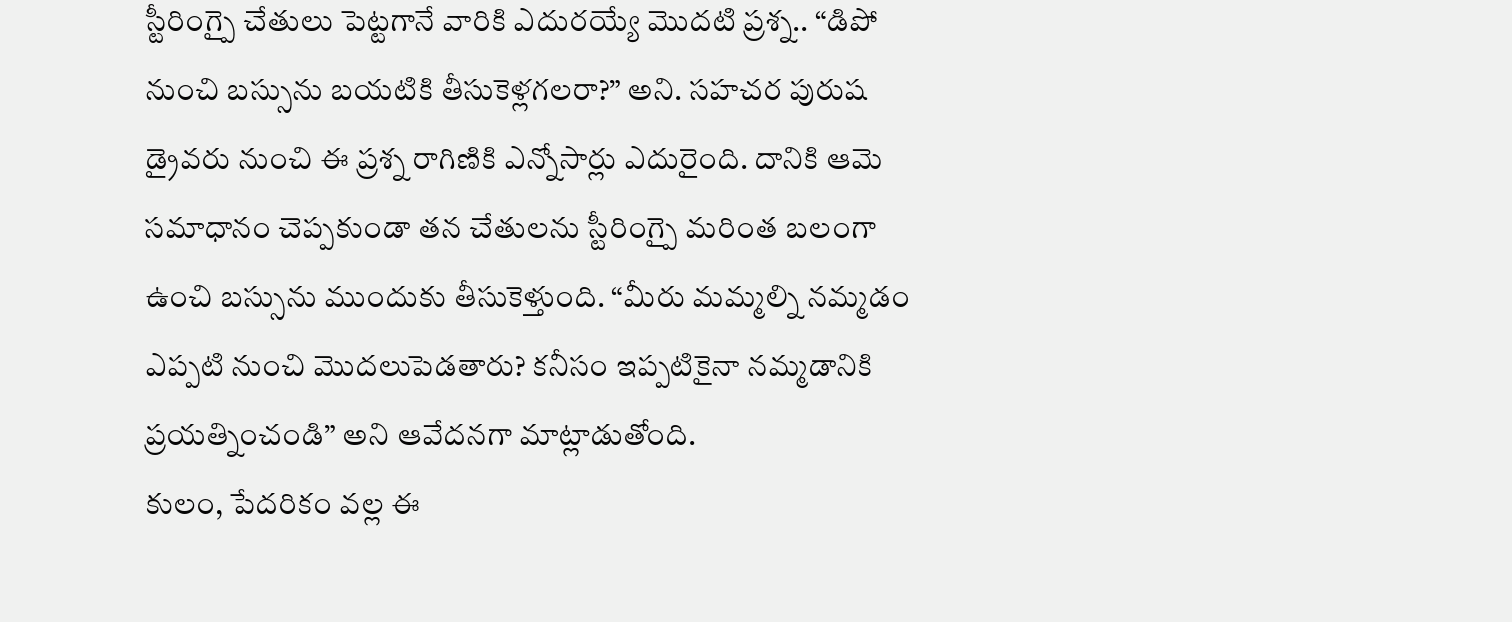స్టీరింగ్పై చేతులు పెట్టగానే వారికి ఎదురయ్యే మొదటి ప్రశ్న.. “డిపో నుంచి బస్సును బయటికి తీసుకెళ్లగలరా?” అని. సహచర పురుష డ్రైవరు నుంచి ఈ ప్రశ్న రాగిణికి ఎన్నోసార్లు ఎదురైంది. దానికి ఆమె సమాధానం చెప్పకుండా తన చేతులను స్టీరింగ్పై మరింత బలంగా ఉంచి బస్సును ముందుకు తీసుకెళ్తుంది. “మీరు మమ్మల్ని నమ్మడం ఎప్పటి నుంచి మొదలుపెడతారు? కనీసం ఇప్పటికైనా నమ్మడానికి ప్రయత్నించండి” అని ఆవేదనగా మాట్లాడుతోంది.
కులం, పేదరికం వల్ల ఈ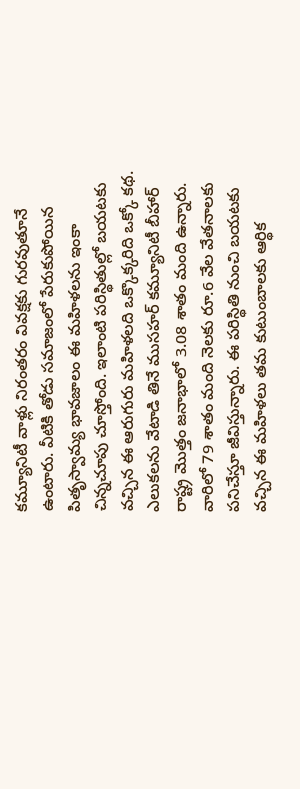కమ్యూనిటీ వాళ్లు నిరంతరం వివక్షకు గురవుతూనే ఉంటారు. వీటికి తోడు సమాజంలో పేరుకుపోయిన పితృస్వామ్య భావజాలం ఈ మహిళలను ఇంకా చిన్నచూపు చూస్తోంది. ఇలాంటి పరిస్థితుల్లో బయటకు వచ్చిన ఈ ఆరుగురు మహిళలది ఒక్కొక్కరిది ఒక్కో కథ. ఎలుకలను వేటాడి తినే ముసహర్ కమ్యూనిటీ బీహార్ రాష్ట్ర మొత్తం జనాభాలో 3.08 శాతం మంది ఉన్నారు. వారిలో 79 శాతం మంది నెలకు రూ.6 వేల వేతనాలకు పనిచేస్తూ జీవిస్తున్నారు. ఈ పరిస్థితి నుంచి బయటకు వచ్చిన ఈ మహిళలు తమ కుటుంబాలకు ఆర్థిక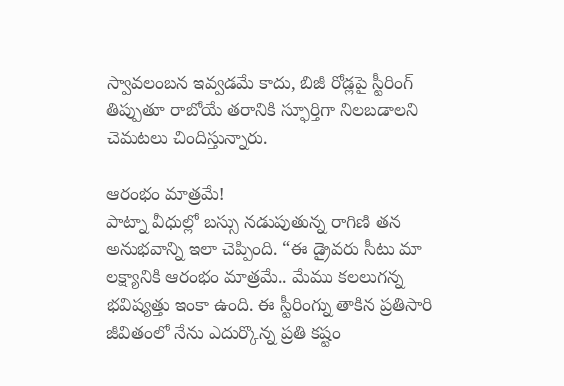స్వావలంబన ఇవ్వడమే కాదు, బిజీ రోడ్లపై స్టీరింగ్ తిప్పుతూ రాబోయే తరానికి స్ఫూర్తిగా నిలబడాలని చెమటలు చిందిస్తున్నారు.

ఆరంభం మాత్రమే!
పాట్నా వీధుల్లో బస్సు నడుపుతున్న రాగిణి తన అనుభవాన్ని ఇలా చెప్పింది. “ఈ డ్రైవరు సీటు మా లక్ష్యానికి ఆరంభం మాత్రమే.. మేము కలలుగన్న భవిష్యత్తు ఇంకా ఉంది. ఈ స్టీరింగ్ను తాకిన ప్రతిసారి జీవితంలో నేను ఎదుర్కొన్న ప్రతి కష్టం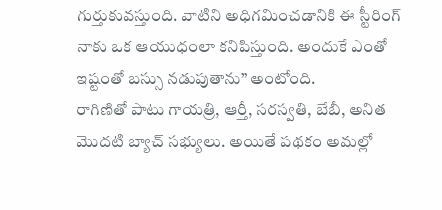గుర్తుకువస్తుంది. వాటిని అధిగమించడానికి ఈ స్టీరింగ్ నాకు ఒక ఆయుధంలా కనిపిస్తుంది. అందుకే ఎంతో ఇష్టంతో బస్సు నడుపుతాను” అంటోంది.
రాగిణితో పాటు గాయత్రి, ఆర్తీ, సరస్వతి, బేబీ, అనిత మొదటి బ్యాచ్ సభ్యులు. అయితే పథకం అమల్లో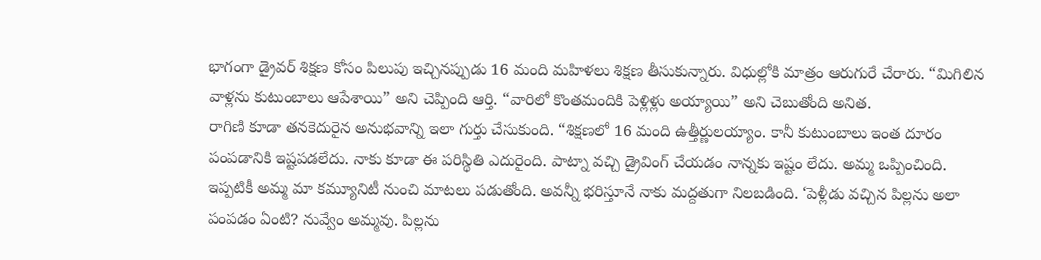భాగంగా డ్రైవర్ శిక్షణ కోసం పిలుపు ఇచ్చినప్పుడు 16 మంది మహిళలు శిక్షణ తీసుకున్నారు. విధుల్లోకి మాత్రం ఆరుగురే చేరారు. “మిగిలిన వాళ్లను కుటుంబాలు ఆపేశాయి” అని చెప్పింది ఆర్తి. “వారిలో కొంతమందికి పెళ్లిళ్లు అయ్యాయి” అని చెబుతోంది అనిత.
రాగిణి కూడా తనకెదురైన అనుభవాన్ని ఇలా గుర్తు చేసుకుంది. “శిక్షణలో 16 మంది ఉత్తీర్ణులయ్యాం. కానీ కుటుంబాలు ఇంత దూరం పంపడానికి ఇష్టపడలేదు. నాకు కూడా ఈ పరిస్థితి ఎదురైంది. పాట్నా వచ్చి డ్రైవింగ్ చేయడం నాన్నకు ఇష్టం లేదు. అమ్మ ఒప్పించింది. ఇప్పటికీ అమ్మ మా కమ్యూనిటీ నుంచి మాటలు పడుతోంది. అవన్నీ భరిస్తూనే నాకు మద్దతుగా నిలబడింది. ‘పెళ్లీడు వచ్చిన పిల్లను అలా పంపడం ఏంటి? నువ్వేం అమ్మవు. పిల్లను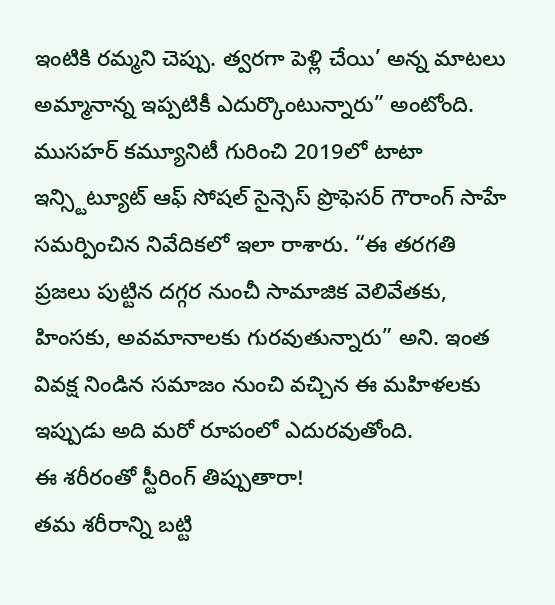ఇంటికి రమ్మని చెప్పు. త్వరగా పెళ్లి చేయి’ అన్న మాటలు అమ్మానాన్న ఇప్పటికీ ఎదుర్కొంటున్నారు” అంటోంది.
ముసహర్ కమ్యూనిటీ గురించి 2019లో టాటా ఇన్స్టిట్యూట్ ఆఫ్ సోషల్ సైన్సెస్ ప్రొఫెసర్ గౌరాంగ్ సాహే సమర్పించిన నివేదికలో ఇలా రాశారు. “ఈ తరగతి ప్రజలు పుట్టిన దగ్గర నుంచీ సామాజిక వెలివేతకు, హింసకు, అవమానాలకు గురవుతున్నారు” అని. ఇంత వివక్ష నిండిన సమాజం నుంచి వచ్చిన ఈ మహిళలకు ఇప్పుడు అది మరో రూపంలో ఎదురవుతోంది.
ఈ శరీరంతో స్టీరింగ్ తిప్పుతారా!
తమ శరీరాన్ని బట్టి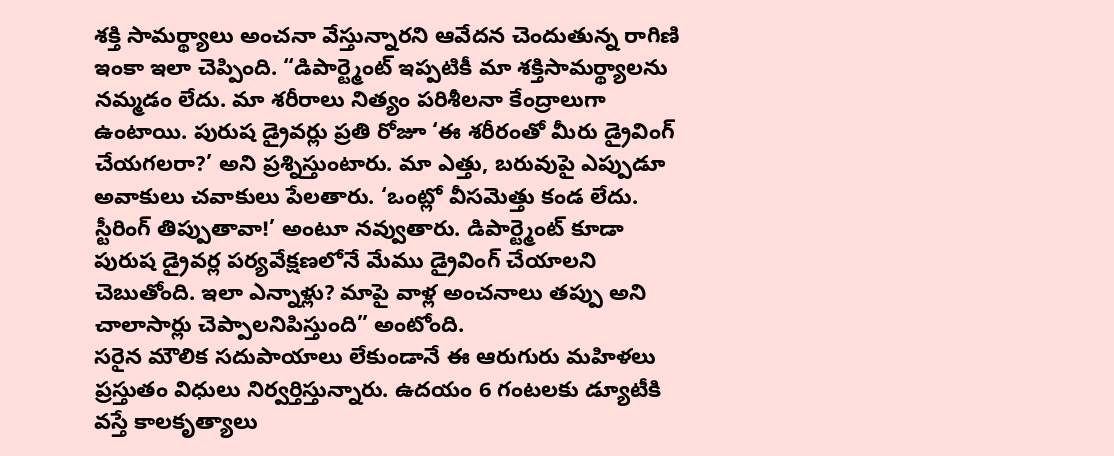శక్తి సామర్థ్యాలు అంచనా వేస్తున్నారని ఆవేదన చెందుతున్న రాగిణి ఇంకా ఇలా చెప్పింది. “డిపార్ట్మెంట్ ఇప్పటికీ మా శక్తిసామర్థ్యాలను నమ్మడం లేదు. మా శరీరాలు నిత్యం పరిశీలనా కేంద్రాలుగా ఉంటాయి. పురుష డ్రైవర్లు ప్రతి రోజూ ‘ఈ శరీరంతో మీరు డ్రైవింగ్ చేయగలరా?’ అని ప్రశ్నిస్తుంటారు. మా ఎత్తు, బరువుపై ఎప్పుడూ అవాకులు చవాకులు పేలతారు. ‘ఒంట్లో వీసమెత్తు కండ లేదు. స్టీరింగ్ తిప్పుతావా!’ అంటూ నవ్వుతారు. డిపార్ట్మెంట్ కూడా పురుష డ్రైవర్ల పర్యవేక్షణలోనే మేము డ్రైవింగ్ చేయాలని చెబుతోంది. ఇలా ఎన్నాళ్లు? మాపై వాళ్ల అంచనాలు తప్పు అని చాలాసార్లు చెప్పాలనిపిస్తుంది” అంటోంది.
సరైన మౌలిక సదుపాయాలు లేకుండానే ఈ ఆరుగురు మహిళలు ప్రస్తుతం విధులు నిర్వర్తిస్తున్నారు. ఉదయం 6 గంటలకు డ్యూటీకి వస్తే కాలకృత్యాలు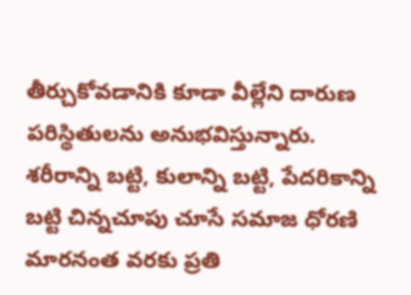తీర్చుకోవడానికి కూడా వీల్లేని దారుణ పరిస్థితులను అనుభవిస్తున్నారు. శరీరాన్ని బట్టి, కులాన్ని బట్టి, పేదరికాన్ని బట్టి చిన్నచూపు చూసే సమాజ ధోరణి మారనంత వరకు ప్రతి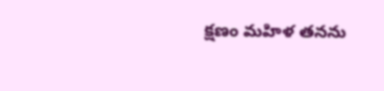క్షణం మహిళ తనను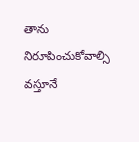తాను నిరూపించుకోవాల్సి వస్తూనే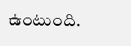ఉంటుంది.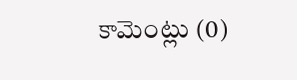కామెంట్లు (0)